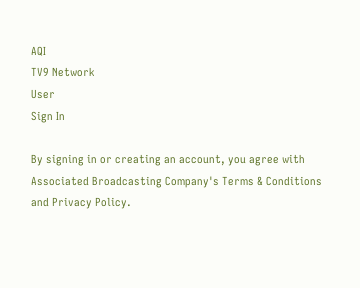AQI
TV9 Network
User
Sign In

By signing in or creating an account, you agree with Associated Broadcasting Company's Terms & Conditions and Privacy Policy.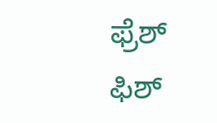ಫ್ರೆಶ್ ಫಿಶ್‌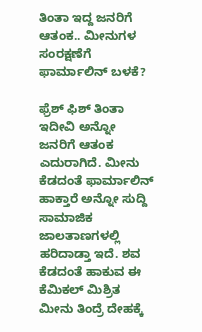ತಿಂತಾ ಇದ್ದ ಜನರಿಗೆ ಆತಂಕ.. ಮೀನುಗಳ ಸಂರಕ್ಷಣೆಗೆ ಫಾರ್ಮಾಲಿನ್ ಬಳಕೆ?

ಫ್ರೆಶ್ ಫಿಶ್‌ ತಿಂತಾ ಇದೀವಿ ಅನ್ನೋ ಜನರಿಗೆ ಆತಂಕ ಎದುರಾಗಿದೆ. ಮೀನು ಕೆಡದಂತೆ ಫಾರ್ಮಾಲಿನ್ ಹಾಕ್ತಾರೆ ಅನ್ನೋ ಸುದ್ದಿ ಸಾಮಾಜಿಕ ಜಾಲತಾಣಗಳಲ್ಲಿ ಹರಿದಾಡ್ತಾ ಇದೆ. ಶವ ಕೆಡದಂತೆ ಹಾಕುವ ಈ ಕೆಮಿಕಲ್ ಮಿಶ್ರಿತ ಮೀನು ತಿಂದ್ರೆ ದೇಹಕ್ಕೆ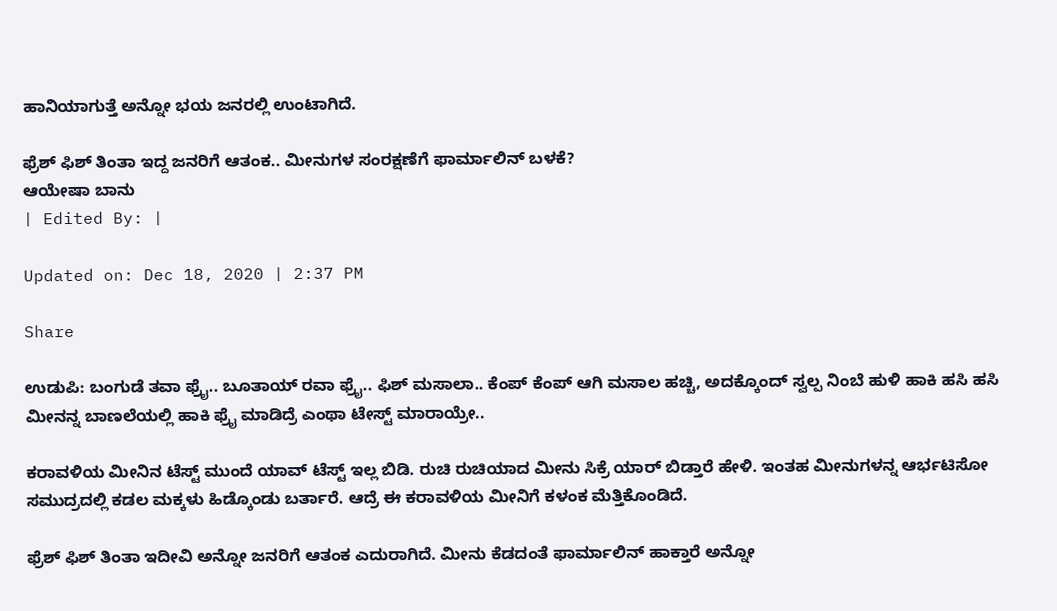ಹಾನಿಯಾಗುತ್ತೆ ಅನ್ನೋ ಭಯ ಜನರಲ್ಲಿ ಉಂಟಾಗಿದೆ.

ಫ್ರೆಶ್ ಫಿಶ್‌ ತಿಂತಾ ಇದ್ದ ಜನರಿಗೆ ಆತಂಕ.. ಮೀನುಗಳ ಸಂರಕ್ಷಣೆಗೆ ಫಾರ್ಮಾಲಿನ್ ಬಳಕೆ?
ಆಯೇಷಾ ಬಾನು
| Edited By: |

Updated on: Dec 18, 2020 | 2:37 PM

Share

ಉಡುಪಿ: ಬಂಗುಡೆ ತವಾ ಫ್ರೈ.. ಬೂತಾಯ್ ರವಾ ಫ್ರೈ.. ಫಿಶ್ ಮಸಾಲಾ.. ಕೆಂಪ್ ಕೆಂಪ್‌ ಆಗಿ ಮಸಾಲ ಹಚ್ಚಿ, ಅದಕ್ಕೊಂದ್‌ ಸ್ವಲ್ಪ ನಿಂಬೆ ಹುಳಿ ಹಾಕಿ ಹಸಿ ಹಸಿ ಮೀನನ್ನ ಬಾಣಲೆಯಲ್ಲಿ ಹಾಕಿ ಫ್ರೈ ಮಾಡಿದ್ರೆ ಎಂಥಾ ಟೇಸ್ಟ್ ಮಾರಾಯ್ರೇ..

ಕರಾವಳಿಯ ಮೀನಿನ ಟೆಸ್ಟ್‌ ಮುಂದೆ ಯಾವ್‌ ಟೆಸ್ಟ್‌ ಇಲ್ಲ ಬಿಡಿ. ರುಚಿ ರುಚಿಯಾದ ಮೀನು ಸಿಕ್ರೆ ಯಾರ್ ಬಿಡ್ತಾರೆ ಹೇಳಿ. ಇಂತಹ ಮೀನುಗಳನ್ನ ಆರ್ಭಟಿಸೋ ಸಮುದ್ರದಲ್ಲಿ ಕಡಲ ಮಕ್ಕಳು ಹಿಡ್ಕೊಂಡು ಬರ್ತಾರೆ. ಆದ್ರೆ ಈ ಕರಾವಳಿಯ ಮೀನಿಗೆ ಕಳಂಕ ಮೆತ್ತಿಕೊಂಡಿದೆ.

ಫ್ರೆಶ್ ಫಿಶ್‌ ತಿಂತಾ ಇದೀವಿ ಅನ್ನೋ ಜನರಿಗೆ ಆತಂಕ ಎದುರಾಗಿದೆ. ಮೀನು ಕೆಡದಂತೆ ಫಾರ್ಮಾಲಿನ್ ಹಾಕ್ತಾರೆ ಅನ್ನೋ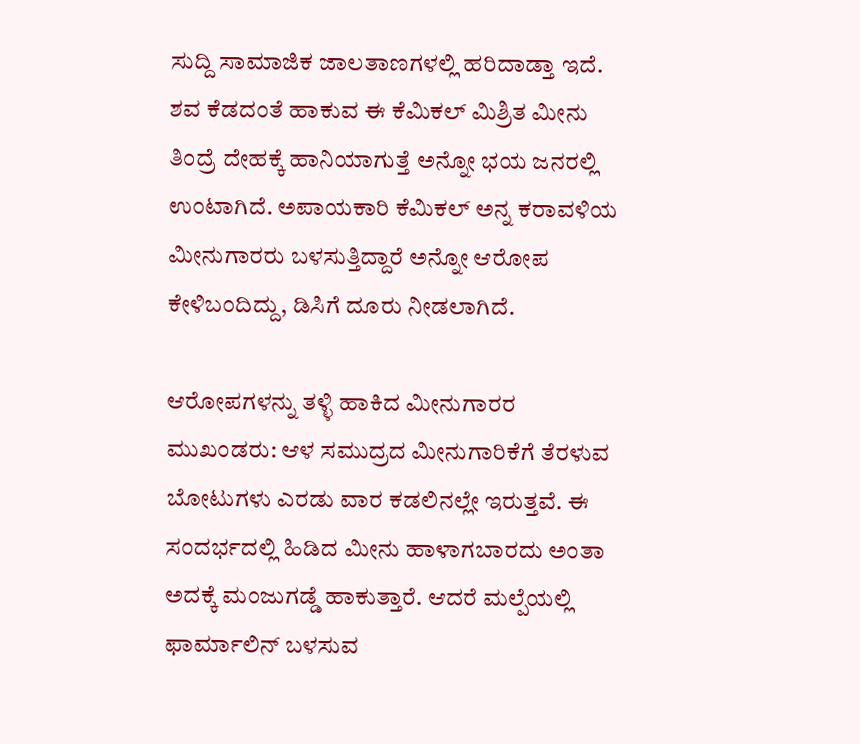ಸುದ್ದಿ ಸಾಮಾಜಿಕ ಜಾಲತಾಣಗಳಲ್ಲಿ ಹರಿದಾಡ್ತಾ ಇದೆ. ಶವ ಕೆಡದಂತೆ ಹಾಕುವ ಈ ಕೆಮಿಕಲ್ ಮಿಶ್ರಿತ ಮೀನು ತಿಂದ್ರೆ ದೇಹಕ್ಕೆ ಹಾನಿಯಾಗುತ್ತೆ ಅನ್ನೋ ಭಯ ಜನರಲ್ಲಿ ಉಂಟಾಗಿದೆ. ಅಪಾಯಕಾರಿ ಕೆಮಿಕಲ್‌ ಅನ್ನ ಕರಾವಳಿಯ ಮೀನುಗಾರರು ಬಳಸುತ್ತಿದ್ದಾರೆ ಅನ್ನೋ ಆರೋಪ ಕೇಳಿಬಂದಿದ್ದು, ಡಿಸಿಗೆ ದೂರು ನೀಡಲಾಗಿದೆ.

ಆರೋಪಗಳನ್ನು ತಳ್ಳಿ ಹಾಕಿದ ಮೀನುಗಾರರ ಮುಖಂಡರು: ಆಳ ಸಮುದ್ರದ ಮೀನುಗಾರಿಕೆಗೆ ತೆರಳುವ ಬೋಟುಗಳು ಎರಡು ವಾರ ಕಡಲಿನಲ್ಲೇ ಇರುತ್ತವೆ. ಈ ಸಂದರ್ಭದಲ್ಲಿ ಹಿಡಿದ ಮೀನು ಹಾಳಾಗಬಾರದು ಅಂತಾ ಅದಕ್ಕೆ ಮಂಜುಗಡ್ಡೆ ಹಾಕುತ್ತಾರೆ. ಆದರೆ ಮಲ್ಪೆಯಲ್ಲಿ ಫಾರ್ಮಾಲಿನ್ ಬಳಸುವ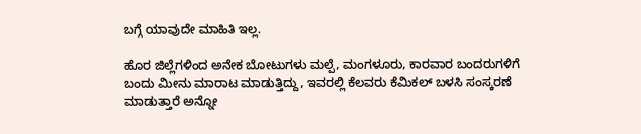ಬಗ್ಗೆ ಯಾವುದೇ ಮಾಹಿತಿ ಇಲ್ಲ.

ಹೊರ ಜಿಲ್ಲೆಗಳಿಂದ ಅನೇಕ ಬೋಟುಗಳು ಮಲ್ಪೆ, ಮಂಗಳೂರು, ಕಾರವಾರ ಬಂದರುಗಳಿಗೆ ಬಂದು ಮೀನು ಮಾರಾಟ ಮಾಡುತ್ತಿದ್ದು, ಇವರಲ್ಲಿ ಕೆಲವರು ಕೆಮಿಕಲ್ ಬಳಸಿ ಸಂಸ್ಕರಣೆ ಮಾಡುತ್ತಾರೆ ಅನ್ನೋ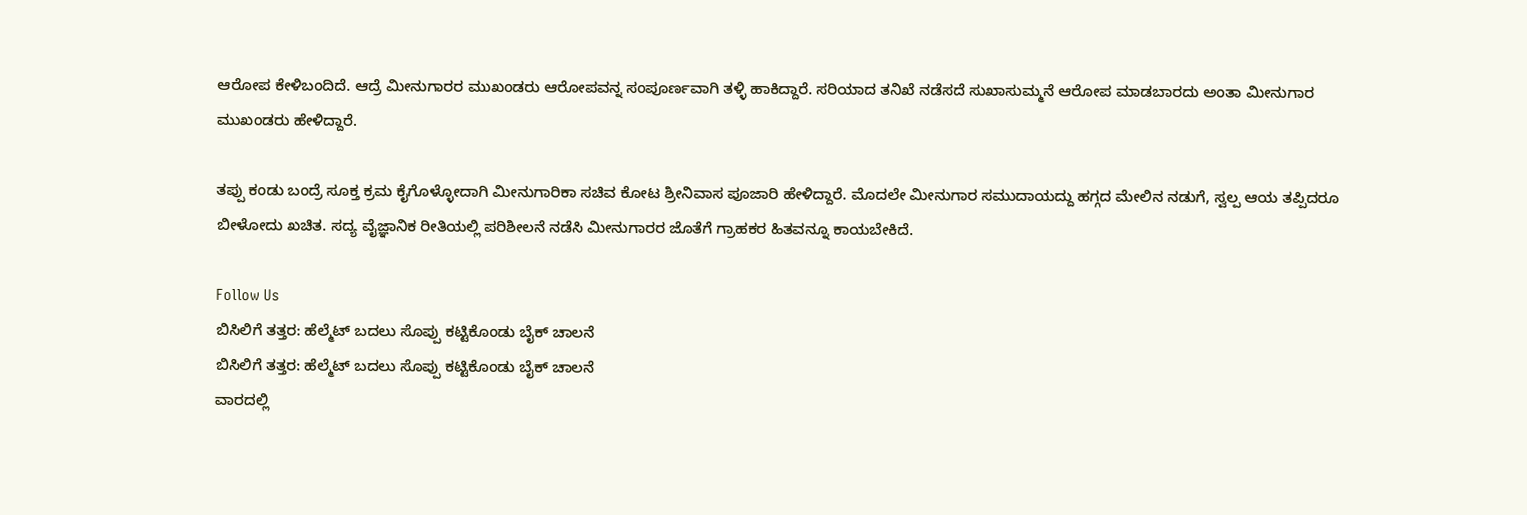ಆರೋಪ ಕೇಳಿಬಂದಿದೆ. ಆದ್ರೆ ಮೀನುಗಾರರ ಮುಖಂಡರು ಆರೋಪವನ್ನ ಸಂಪೂರ್ಣವಾಗಿ ತಳ್ಳಿ ಹಾಕಿದ್ದಾರೆ. ಸರಿಯಾದ ತನಿಖೆ ನಡೆಸದೆ ಸುಖಾಸುಮ್ಮನೆ ಆರೋಪ ಮಾಡಬಾರದು ಅಂತಾ ಮೀನುಗಾರ ಮುಖಂಡರು ಹೇಳಿದ್ದಾರೆ.

ತಪ್ಪು ಕಂಡು ಬಂದ್ರೆ ಸೂಕ್ತ ಕ್ರಮ ಕೈಗೊಳ್ಳೋದಾಗಿ ಮೀನುಗಾರಿಕಾ ಸಚಿವ ಕೋಟ ಶ್ರೀನಿವಾಸ ಪೂಜಾರಿ ಹೇಳಿದ್ದಾರೆ. ಮೊದಲೇ ಮೀನುಗಾರ ಸಮುದಾಯದ್ದು ಹಗ್ಗದ ಮೇಲಿನ ನಡುಗೆ, ಸ್ವಲ್ಪ ಆಯ ತಪ್ಪಿದರೂ ಬೀಳೋದು ಖಚಿತ. ಸದ್ಯ ವೈಜ್ಞಾನಿಕ ರೀತಿಯಲ್ಲಿ ಪರಿಶೀಲನೆ ನಡೆಸಿ ಮೀನುಗಾರರ ಜೊತೆಗೆ ಗ್ರಾಹಕರ ಹಿತವನ್ನೂ ಕಾಯಬೇಕಿದೆ.

Follow Us
ಬಿಸಿಲಿಗೆ ತತ್ತರ: ಹೆಲ್ಮೆಟ್ ಬದಲು ಸೊಪ್ಪು ಕಟ್ಟಿಕೊಂಡು ಬೈಕ್ ಚಾಲನೆ
ಬಿಸಿಲಿಗೆ ತತ್ತರ: ಹೆಲ್ಮೆಟ್ ಬದಲು ಸೊಪ್ಪು ಕಟ್ಟಿಕೊಂಡು ಬೈಕ್ ಚಾಲನೆ
ವಾರದಲ್ಲಿ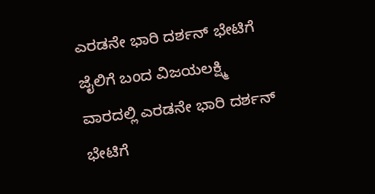ಎರಡನೇ ಭಾರಿ ದರ್ಶನ್ ಭೇಟಿಗೆ ಜೈಲಿಗೆ ಬಂದ ವಿಜಯಲಕ್ಷ್ಮಿ
ವಾರದಲ್ಲಿ ಎರಡನೇ ಭಾರಿ ದರ್ಶನ್ ಭೇಟಿಗೆ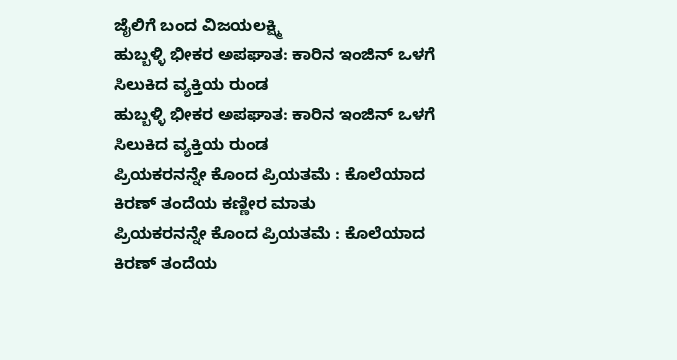ಜೈಲಿಗೆ ಬಂದ ವಿಜಯಲಕ್ಷ್ಮಿ
ಹುಬ್ಬಳ್ಳಿ ಭೀಕರ ಅಪಘಾತ: ಕಾರಿನ ಇಂಜಿನ್ ಒಳಗೆ ಸಿಲುಕಿದ ವ್ಯಕ್ತಿಯ ರುಂಡ
ಹುಬ್ಬಳ್ಳಿ ಭೀಕರ ಅಪಘಾತ: ಕಾರಿನ ಇಂಜಿನ್ ಒಳಗೆ ಸಿಲುಕಿದ ವ್ಯಕ್ತಿಯ ರುಂಡ
ಪ್ರಿಯಕರನನ್ನೇ ಕೊಂದ ಪ್ರಿಯತಮೆ : ಕೊಲೆಯಾದ ಕಿರಣ್ ತಂದೆಯ ಕಣ್ಣೀರ ಮಾತು
ಪ್ರಿಯಕರನನ್ನೇ ಕೊಂದ ಪ್ರಿಯತಮೆ : ಕೊಲೆಯಾದ ಕಿರಣ್ ತಂದೆಯ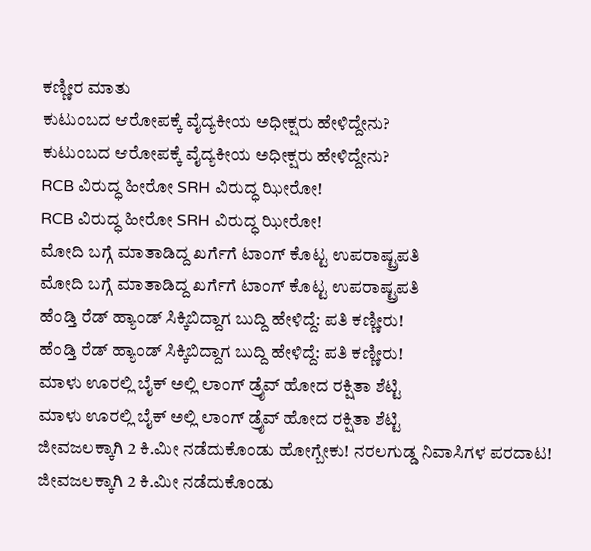ಕಣ್ಣೀರ ಮಾತು
ಕುಟುಂಬದ ಆರೋಪಕ್ಕೆ ವೈದ್ಯಕೀಯ ಅಧೀಕ್ಷರು ಹೇಳಿದ್ದೇನು?
ಕುಟುಂಬದ ಆರೋಪಕ್ಕೆ ವೈದ್ಯಕೀಯ ಅಧೀಕ್ಷರು ಹೇಳಿದ್ದೇನು?
RCB ವಿರುದ್ಧ ಹೀರೋ SRH ವಿರುದ್ಧ ಝೀರೋ!
RCB ವಿರುದ್ಧ ಹೀರೋ SRH ವಿರುದ್ಧ ಝೀರೋ!
ಮೋದಿ ಬಗ್ಗೆ ಮಾತಾಡಿದ್ದ ಖರ್ಗೆಗೆ ಟಾಂಗ್ ಕೊಟ್ಟ ಉಪರಾಷ್ಟ್ರಪತಿ
ಮೋದಿ ಬಗ್ಗೆ ಮಾತಾಡಿದ್ದ ಖರ್ಗೆಗೆ ಟಾಂಗ್ ಕೊಟ್ಟ ಉಪರಾಷ್ಟ್ರಪತಿ
ಹೆಂಡ್ತಿ ರೆಡ್ ಹ್ಯಾಂಡ್ ಸಿಕ್ಕಿಬಿದ್ದಾಗ ಬುದ್ದಿ ಹೇಳಿದ್ದೆ: ಪತಿ ಕಣ್ಣೀರು!
ಹೆಂಡ್ತಿ ರೆಡ್ ಹ್ಯಾಂಡ್ ಸಿಕ್ಕಿಬಿದ್ದಾಗ ಬುದ್ದಿ ಹೇಳಿದ್ದೆ: ಪತಿ ಕಣ್ಣೀರು!
ಮಾಳು ಊರಲ್ಲಿ ಬೈಕ್ ಅಲ್ಲಿ ಲಾಂಗ್ ಡ್ರೈವ್ ಹೋದ ರಕ್ಷಿತಾ ಶೆಟ್ಟಿ
ಮಾಳು ಊರಲ್ಲಿ ಬೈಕ್ ಅಲ್ಲಿ ಲಾಂಗ್ ಡ್ರೈವ್ ಹೋದ ರಕ್ಷಿತಾ ಶೆಟ್ಟಿ
ಜೀವಜಲಕ್ಕಾಗಿ 2 ಕಿ.ಮೀ ನಡೆದುಕೊಂಡು ಹೋಗ್ಬೇಕು! ನರಲಗುಡ್ಡ ನಿವಾಸಿಗಳ ಪರದಾಟ!
ಜೀವಜಲಕ್ಕಾಗಿ 2 ಕಿ.ಮೀ ನಡೆದುಕೊಂಡು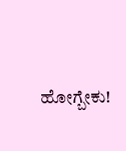ಹೋಗ್ಬೇಕು!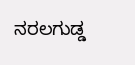ನರಲಗುಡ್ಡ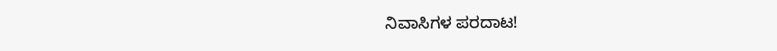ನಿವಾಸಿಗಳ ಪರದಾಟ!